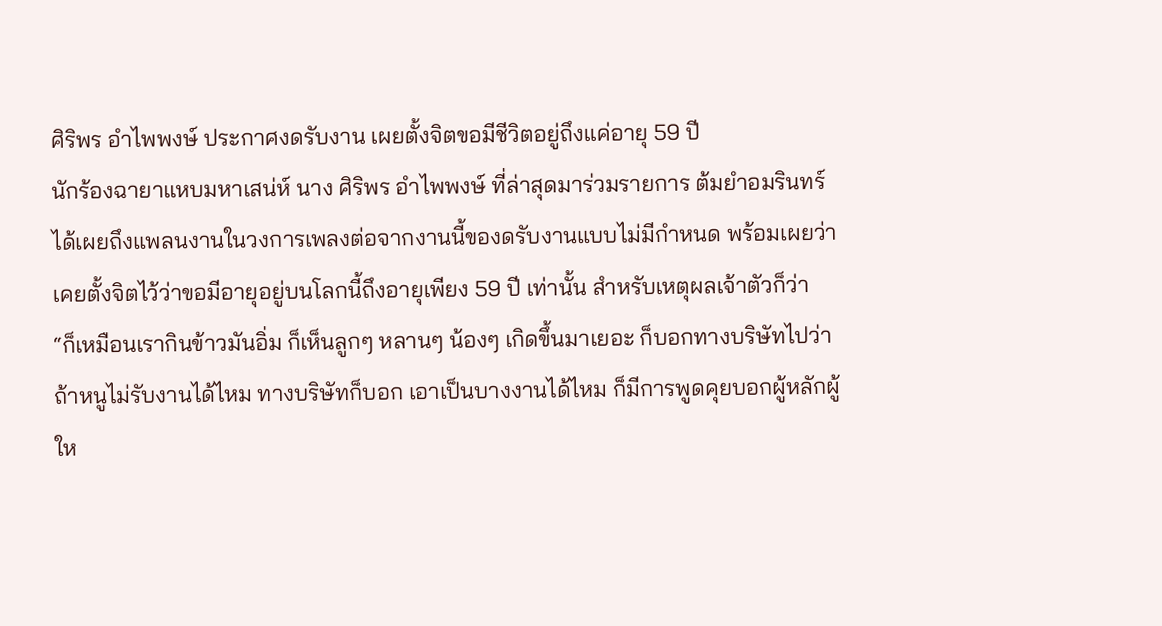ศิริพร อำไพพงษ์ ประกาศงดรับงาน เผยตั้งจิตขอมีชีวิตอยู่ถึงแค่อายุ 59 ปี
นักร้องฉายาแหบมหาเสน่ห์ นาง ศิริพร อำไพพงษ์ ที่ล่าสุดมาร่วมรายการ ต้มยำอมรินทร์ ได้เผยถึงแพลนงานในวงการเพลงต่อจากงานนี้ของดรับงานแบบไม่มีกำหนด พร้อมเผยว่าเคยตั้งจิตไว้ว่าขอมีอายุอยู่บนโลกนี้ถึงอายุเพียง 59 ปี เท่านั้น สำหรับเหตุผลเจ้าตัวก็ว่า
“ก็เหมือนเรากินข้าวมันอิ่ม ก็เห็นลูกๆ หลานๆ น้องๆ เกิดขึ้นมาเยอะ ก็บอกทางบริษัทไปว่า ถ้าหนูไม่รับงานได้ไหม ทางบริษัทก็บอก เอาเป็นบางงานได้ไหม ก็มีการพูดคุยบอกผู้หลักผู้ให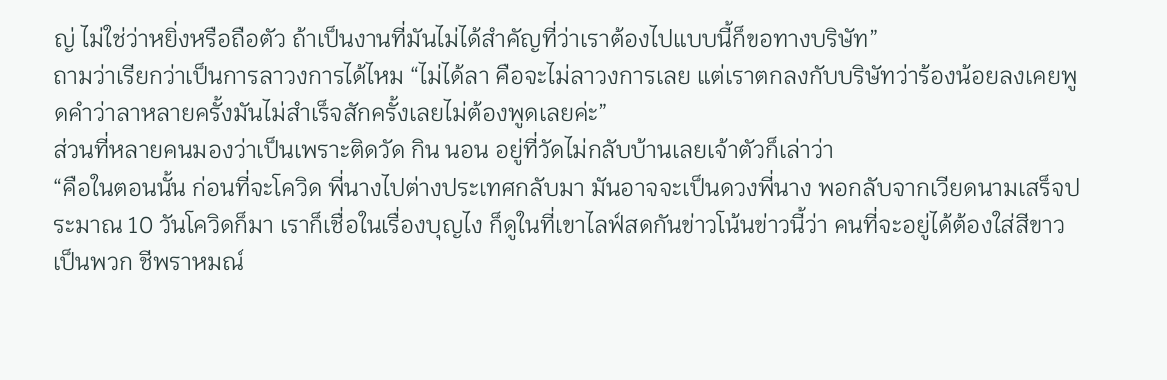ญ่ ไม่ใช่ว่าหยิ่งหรือถือตัว ถ้าเป็นงานที่มันไม่ได้สำคัญที่ว่าเราต้องไปแบบนี้ก็ขอทางบริษัท”
ถามว่าเรียกว่าเป็นการลาวงการได้ไหม “ไม่ได้ลา คือจะไม่ลาวงการเลย แต่เราตกลงกับบริษัทว่าร้องน้อยลงเคยพูดคำว่าลาหลายครั้งมันไม่สำเร็จสักครั้งเลยไม่ต้องพูดเลยค่ะ”
ส่วนที่หลายคนมองว่าเป็นเพราะติดวัด กิน นอน อยู่ที่วัดไม่กลับบ้านเลยเจ้าตัวก็เล่าว่า
“คือในตอนนั้น ก่อนที่จะโควิด พี่นางไปต่างประเทศกลับมา มันอาจจะเป็นดวงพี่นาง พอกลับจากเวียดนามเสร็จประมาณ 10 วันโควิดก็มา เราก็เชื่อในเรื่องบุญไง ก็ดูในที่เขาไลฟ์สดกันข่าวโน้นข่าวนี้ว่า คนที่จะอยู่ได้ต้องใส่สีขาว เป็นพวก ชีพราหมณ์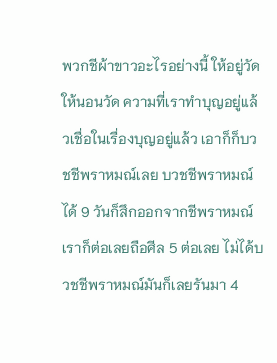พวกชีผ้าขาวอะไรอย่างนี้ ให้อยู่วัดให้นอนวัด ความที่เราทำบุญอยู่แล้วเชื่อในเรื่องบุญอยู่แล้ว เอาก็ก็บวชชีพราหมณ์เลย บวชชีพราหมณ์ได้ 9 วันก็สึกออกจากชีพราหมณ์ เราก็ต่อเลยถือศีล 5 ต่อเลย ไม่ได้บวชชีพราหมณ์มันก็เลยรันมา 4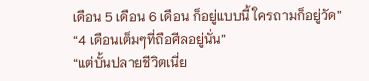เดือน 5 เดือน 6 เดือน ก็อยู่แบบนี้ ใครถามก็อยู่วัด”
“4 เดือนเต็มๆที่ถือศีลอยู่นั่น”
“แต่บั้นปลายชีวิตเนี่ย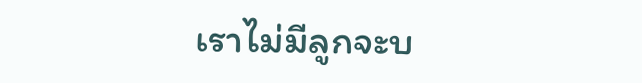เราไม่มีลูกจะบ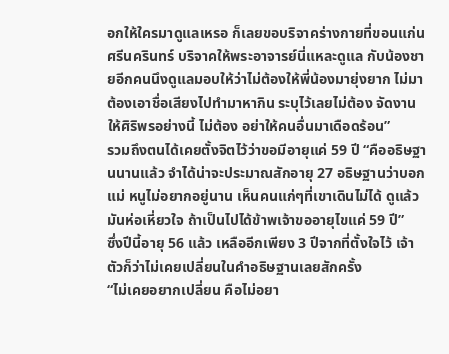อกให้ใครมาดูแลเหรอ ก็เลยขอบริจาคร่างกายที่ขอนแก่น ศรีนครินทร์ บริจาคให้พระอาจารย์นี่แหละดูแล กับน้องชายอีกคนนึงดูแลมอบให้ว่าไม่ต้องให้พี่น้องมายุ่งยาก ไม่มาต้องเอาชื่อเสียงไปทำมาหากิน ระบุไว้เลยไม่ต้อง จัดงานให้ศิริพรอย่างนี้ ไม่ต้อง อย่าให้คนอื่นมาเดือดร้อน”
รวมถึงตนได้เคยตั้งจิตไว้ว่าขอมีอายุแค่ 59 ปี “คืออธิษฐานนานแล้ว จำได้น่าจะประมาณสักอายุ 27 อธิษฐานว่าบอกแม่ หนูไม่อยากอยู่นาน เห็นคนแก่ๆที่เขาเดินไม่ได้ ดูแล้วมันห่อเหี่ยวใจ ถ้าเป็นไปได้ข้าพเจ้าขออายุไขแค่ 59 ปี”
ซึ่งปีนี้อายุ 56 แล้ว เหลืออีกเพียง 3 ปีจากที่ตั้งใจไว้ เจ้าตัวก็ว่าไม่เคยเปลี่ยนในคำอธิษฐานเลยสักครั้ง
“ไม่เคยอยากเปลี่ยน คือไม่อยา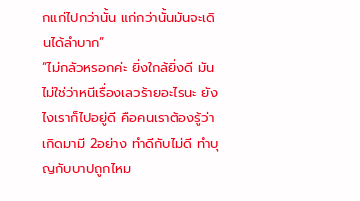กแก่ไปกว่านั้น แก่กว่านั้นมันจะเดินได้ลำบาก”
“ไม่กลัวหรอกค่ะ ยิ่งใกล้ยิ่งดี มันไม่ใช่ว่าหนีเรื่องเลวร้ายอะไรนะ ยังไงเราก็ไปอยู่ดี คือคนเราต้องรู้ว่าเกิดมามี 2อย่าง ทำดีกับไม่ดี ทำบุญกับบาปถูกไหม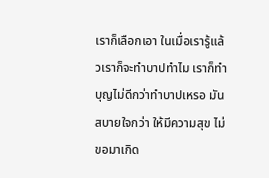เราก็เลือกเอา ในเมื่อเรารู้แล้วเราก็จะทำบาปทำไม เราก็ทำบุญไม่ดีกว่าทำบาปเหรอ มันสบายใจกว่า ให้มีความสุข ไม่ขอมาเกิด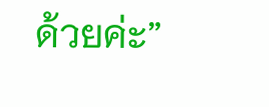ด้วยค่ะ”